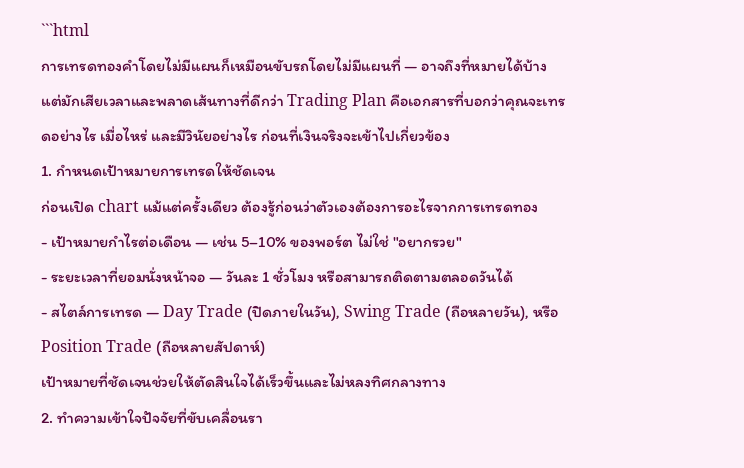```html
การเทรดทองคำโดยไม่มีแผนก็เหมือนขับรถโดยไม่มีแผนที่ — อาจถึงที่หมายได้บ้าง แต่มักเสียเวลาและพลาดเส้นทางที่ดีกว่า Trading Plan คือเอกสารที่บอกว่าคุณจะเทรดอย่างไร เมื่อไหร่ และมีวินัยอย่างไร ก่อนที่เงินจริงจะเข้าไปเกี่ยวข้อง
1. กำหนดเป้าหมายการเทรดให้ชัดเจน
ก่อนเปิด chart แม้แต่ครั้งเดียว ต้องรู้ก่อนว่าตัวเองต้องการอะไรจากการเทรดทอง
- เป้าหมายกำไรต่อเดือน — เช่น 5–10% ของพอร์ต ไม่ใช่ "อยากรวย"
- ระยะเวลาที่ยอมนั่งหน้าจอ — วันละ 1 ชั่วโมง หรือสามารถติดตามตลอดวันได้
- สไตล์การเทรด — Day Trade (ปิดภายในวัน), Swing Trade (ถือหลายวัน), หรือ Position Trade (ถือหลายสัปดาห์)
เป้าหมายที่ชัดเจนช่วยให้ตัดสินใจได้เร็วขึ้นและไม่หลงทิศกลางทาง
2. ทำความเข้าใจปัจจัยที่ขับเคลื่อนรา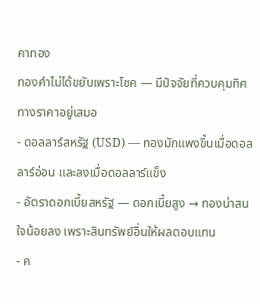คาทอง
ทองคำไม่ได้ขยับเพราะโชค — มีปัจจัยที่ควบคุมทิศทางราคาอยู่เสมอ
- ดอลลาร์สหรัฐ (USD) — ทองมักแพงขึ้นเมื่อดอลลาร์อ่อน และลงเมื่อดอลลาร์แข็ง
- อัตราดอกเบี้ยสหรัฐ — ดอกเบี้ยสูง → ทองน่าสนใจน้อยลง เพราะสินทรัพย์อื่นให้ผลตอบแทน
- ค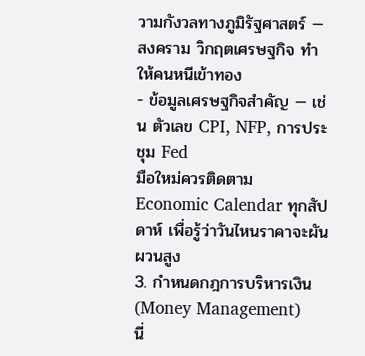วามกังวลทางภูมิรัฐศาสตร์ — สงคราม วิกฤตเศรษฐกิจ ทำให้คนหนีเข้าทอง
- ข้อมูลเศรษฐกิจสำคัญ — เช่น ตัวเลข CPI, NFP, การประชุม Fed
มือใหม่ควรติดตาม Economic Calendar ทุกสัปดาห์ เพื่อรู้ว่าวันไหนราคาจะผันผวนสูง
3. กำหนดกฎการบริหารเงิน (Money Management)
นี่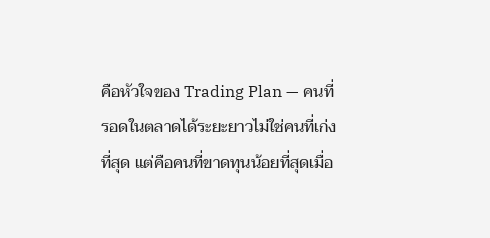คือหัวใจของ Trading Plan — คนที่รอดในตลาดได้ระยะยาวไม่ใช่คนที่เก่งที่สุด แต่คือคนที่ขาดทุนน้อยที่สุดเมื่อ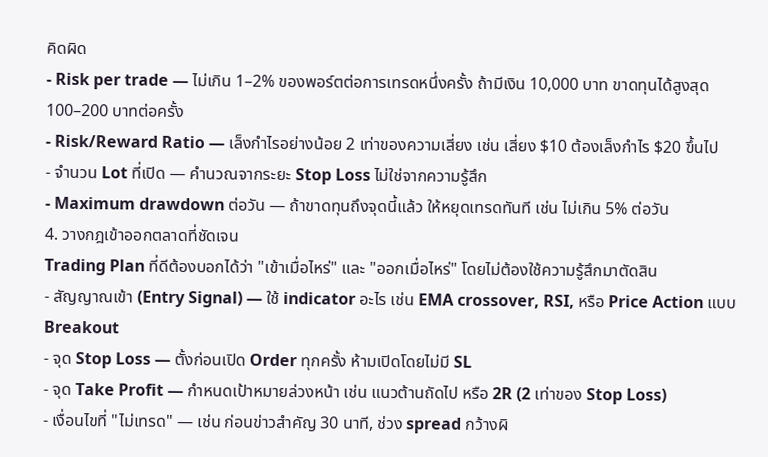คิดผิด
- Risk per trade — ไม่เกิน 1–2% ของพอร์ตต่อการเทรดหนึ่งครั้ง ถ้ามีเงิน 10,000 บาท ขาดทุนได้สูงสุด 100–200 บาทต่อครั้ง
- Risk/Reward Ratio — เล็งกำไรอย่างน้อย 2 เท่าของความเสี่ยง เช่น เสี่ยง $10 ต้องเล็งกำไร $20 ขึ้นไป
- จำนวน Lot ที่เปิด — คำนวณจากระยะ Stop Loss ไม่ใช่จากความรู้สึก
- Maximum drawdown ต่อวัน — ถ้าขาดทุนถึงจุดนี้แล้ว ให้หยุดเทรดทันที เช่น ไม่เกิน 5% ต่อวัน
4. วางกฎเข้าออกตลาดที่ชัดเจน
Trading Plan ที่ดีต้องบอกได้ว่า "เข้าเมื่อไหร่" และ "ออกเมื่อไหร่" โดยไม่ต้องใช้ความรู้สึกมาตัดสิน
- สัญญาณเข้า (Entry Signal) — ใช้ indicator อะไร เช่น EMA crossover, RSI, หรือ Price Action แบบ Breakout
- จุด Stop Loss — ตั้งก่อนเปิด Order ทุกครั้ง ห้ามเปิดโดยไม่มี SL
- จุด Take Profit — กำหนดเป้าหมายล่วงหน้า เช่น แนวต้านถัดไป หรือ 2R (2 เท่าของ Stop Loss)
- เงื่อนไขที่ "ไม่เทรด" — เช่น ก่อนข่าวสำคัญ 30 นาที, ช่วง spread กว้างผิ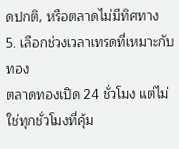ดปกติ, หรือตลาดไม่มีทิศทาง
5. เลือกช่วงเวลาเทรดที่เหมาะกับทอง
ตลาดทองเปิด 24 ชั่วโมง แต่ไม่ใช่ทุกชั่วโมงที่คุ้ม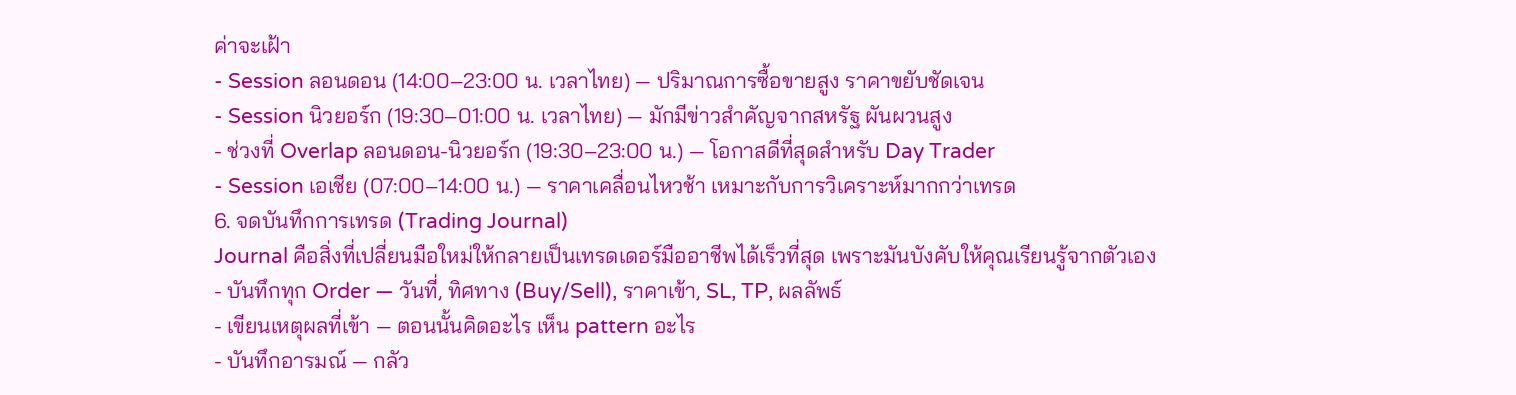ค่าจะเฝ้า
- Session ลอนดอน (14:00–23:00 น. เวลาไทย) — ปริมาณการซื้อขายสูง ราคาขยับชัดเจน
- Session นิวยอร์ก (19:30–01:00 น. เวลาไทย) — มักมีข่าวสำคัญจากสหรัฐ ผันผวนสูง
- ช่วงที่ Overlap ลอนดอน-นิวยอร์ก (19:30–23:00 น.) — โอกาสดีที่สุดสำหรับ Day Trader
- Session เอเชีย (07:00–14:00 น.) — ราคาเคลื่อนไหวช้า เหมาะกับการวิเคราะห์มากกว่าเทรด
6. จดบันทึกการเทรด (Trading Journal)
Journal คือสิ่งที่เปลี่ยนมือใหม่ให้กลายเป็นเทรดเดอร์มืออาชีพได้เร็วที่สุด เพราะมันบังคับให้คุณเรียนรู้จากตัวเอง
- บันทึกทุก Order — วันที่, ทิศทาง (Buy/Sell), ราคาเข้า, SL, TP, ผลลัพธ์
- เขียนเหตุผลที่เข้า — ตอนนั้นคิดอะไร เห็น pattern อะไร
- บันทึกอารมณ์ — กลัว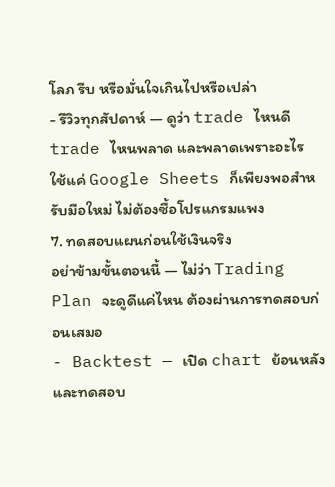โลภ รีบ หรือมั่นใจเกินไปหรือเปล่า
- รีวิวทุกสัปดาห์ — ดูว่า trade ไหนดี trade ไหนพลาด และพลาดเพราะอะไร
ใช้แค่ Google Sheets ก็เพียงพอสำหรับมือใหม่ ไม่ต้องซื้อโปรแกรมแพง
7. ทดสอบแผนก่อนใช้เงินจริง
อย่าข้ามขั้นตอนนี้ — ไม่ว่า Trading Plan จะดูดีแค่ไหน ต้องผ่านการทดสอบก่อนเสมอ
- Backtest — เปิด chart ย้อนหลังและทดสอบ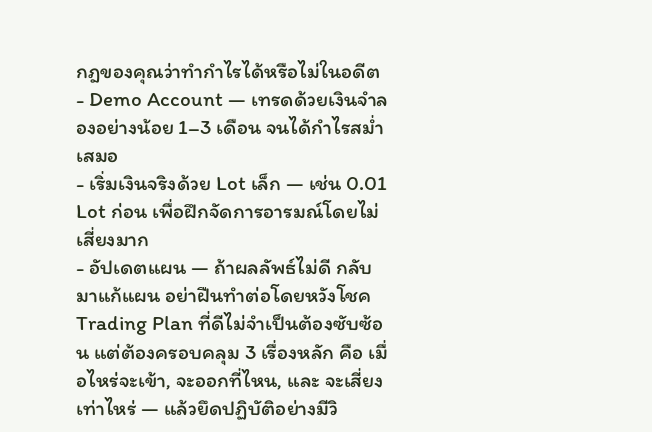กฎของคุณว่าทำกำไรได้หรือไม่ในอดีต
- Demo Account — เทรดด้วยเงินจำลองอย่างน้อย 1–3 เดือน จนได้กำไรสม่ำเสมอ
- เริ่มเงินจริงด้วย Lot เล็ก — เช่น 0.01 Lot ก่อน เพื่อฝึกจัดการอารมณ์โดยไม่เสี่ยงมาก
- อัปเดตแผน — ถ้าผลลัพธ์ไม่ดี กลับมาแก้แผน อย่าฝืนทำต่อโดยหวังโชค
Trading Plan ที่ดีไม่จำเป็นต้องซับซ้อน แต่ต้องครอบคลุม 3 เรื่องหลัก คือ เมื่อไหร่จะเข้า, จะออกที่ไหน, และ จะเสี่ยงเท่าไหร่ — แล้วยึดปฏิบัติอย่างมีวิ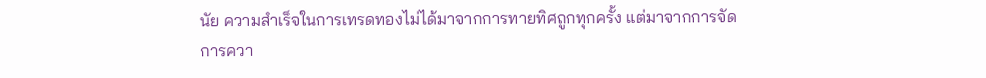นัย ความสำเร็จในการเทรดทองไม่ได้มาจากการทายทิศถูกทุกครั้ง แต่มาจากการจัดการควา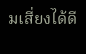มเสี่ยงได้ดี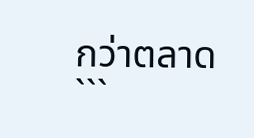กว่าตลาด
```